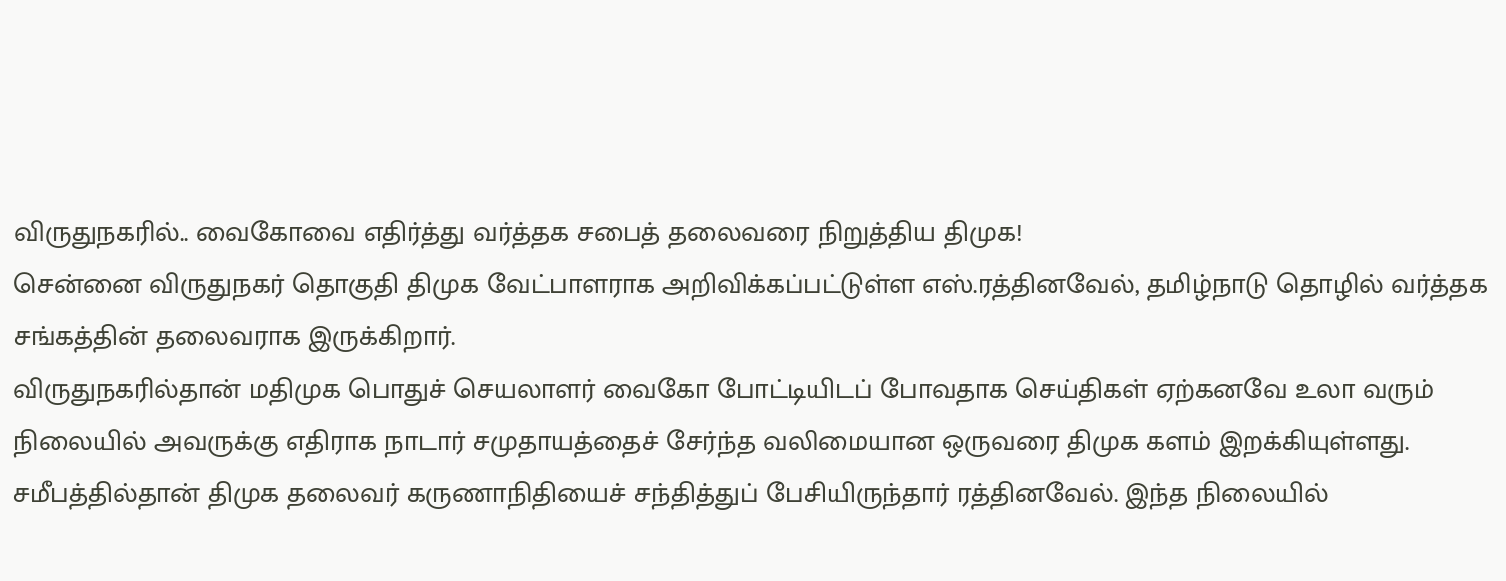விருதுநகரில்.. வைகோவை எதிர்த்து வர்த்தக சபைத் தலைவரை நிறுத்திய திமுக!
சென்னை விருதுநகர் தொகுதி திமுக வேட்பாளராக அறிவிக்கப்பட்டுள்ள எஸ்.ரத்தினவேல், தமிழ்நாடு தொழில் வர்த்தக சங்கத்தின் தலைவராக இருக்கிறார்.
விருதுநகரில்தான் மதிமுக பொதுச் செயலாளர் வைகோ போட்டியிடப் போவதாக செய்திகள் ஏற்கனவே உலா வரும் நிலையில் அவருக்கு எதிராக நாடார் சமுதாயத்தைச் சேர்ந்த வலிமையான ஒருவரை திமுக களம் இறக்கியுள்ளது.
சமீபத்தில்தான் திமுக தலைவர் கருணாநிதியைச் சந்தித்துப் பேசியிருந்தார் ரத்தினவேல். இந்த நிலையில்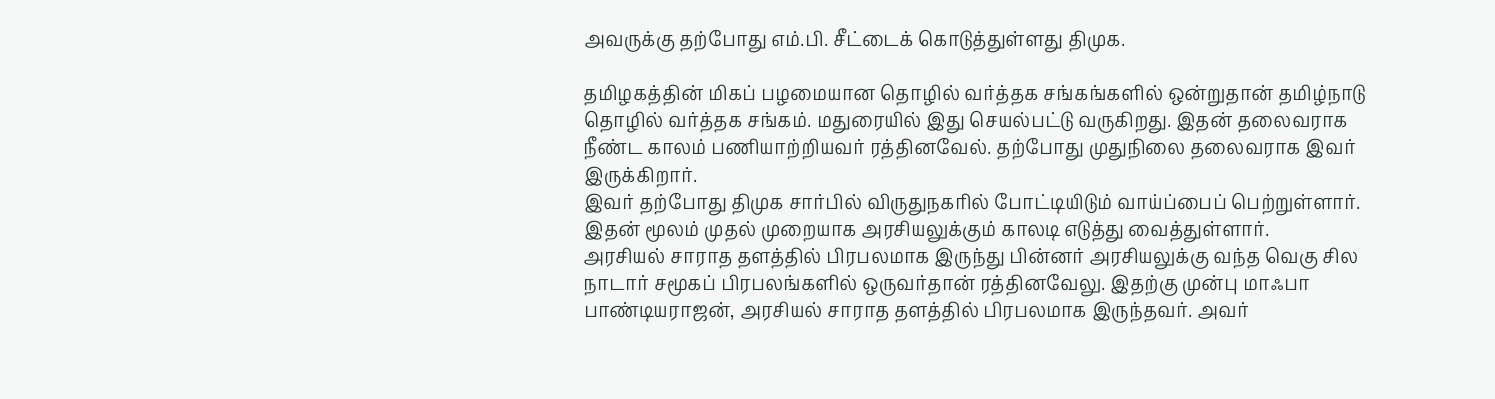அவருக்கு தற்போது எம்.பி. சீட்டைக் கொடுத்துள்ளது திமுக.

தமிழகத்தின் மிகப் பழமையான தொழில் வர்த்தக சங்கங்களில் ஒன்றுதான் தமிழ்நாடு தொழில் வர்த்தக சங்கம். மதுரையில் இது செயல்பட்டு வருகிறது. இதன் தலைவராக நீண்ட காலம் பணியாற்றியவர் ரத்தினவேல். தற்போது முதுநிலை தலைவராக இவர் இருக்கிறார்.
இவர் தற்போது திமுக சார்பில் விருதுநகரில் போட்டியிடும் வாய்ப்பைப் பெற்றுள்ளார். இதன் மூலம் முதல் முறையாக அரசியலுக்கும் காலடி எடுத்து வைத்துள்ளார்.
அரசியல் சாராத தளத்தில் பிரபலமாக இருந்து பின்னர் அரசியலுக்கு வந்த வெகு சில நாடார் சமூகப் பிரபலங்களில் ஒருவர்தான் ரத்தினவேலு. இதற்கு முன்பு மாஃபா பாண்டியராஜன், அரசியல் சாராத தளத்தில் பிரபலமாக இருந்தவர். அவர்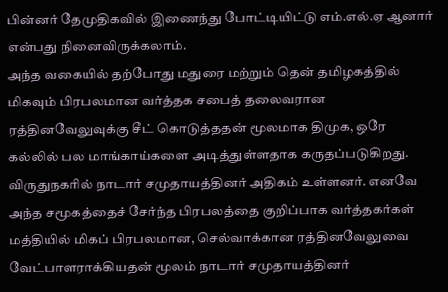பின்னர் தேமுதிகவில் இணைந்து போட்டியிட்டு எம்.எல்.ஏ ஆனார் என்பது நினைவிருக்கலாம்.
அந்த வகையில் தற்போது மதுரை மற்றும் தென் தமிழகத்தில் மிகவும் பிரபலமான வர்த்தக சபைத் தலைவரான ரத்தினவேலுவுக்கு சீட் கொடுத்ததன் மூலமாக திமுக, ஒரே கல்லில் பல மாங்காய்களை அடித்துள்ளதாக கருதப்படுகிறது.
விருதுநகரில் நாடார் சமுதாயத்தினர் அதிகம் உள்ளனர். எனவே அந்த சமூகத்தைச் சேர்ந்த பிரபலத்தை குறிப்பாக வர்த்தகர்கள் மத்தியில் மிகப் பிரபலமான, செல்வாக்கான ரத்தினவேலுவை வேட்பாளராக்கியதன் மூலம் நாடார் சமுதாயத்தினர்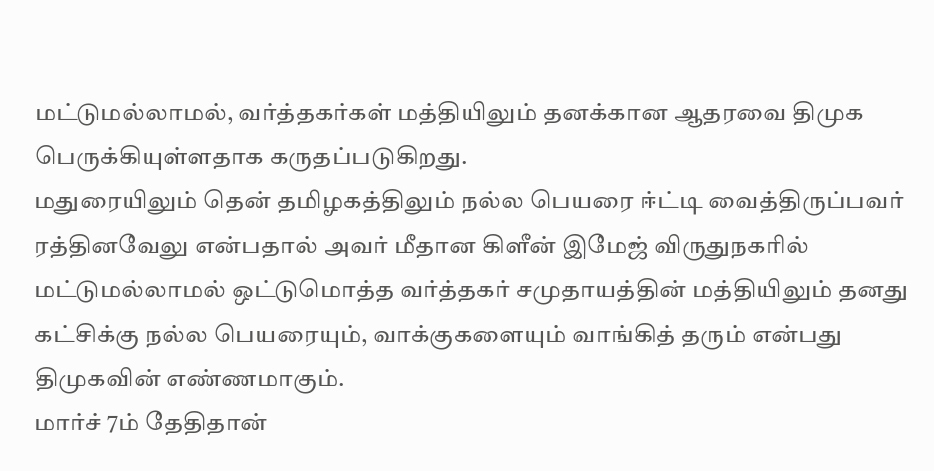மட்டுமல்லாமல், வர்த்தகர்கள் மத்தியிலும் தனக்கான ஆதரவை திமுக பெருக்கியுள்ளதாக கருதப்படுகிறது.
மதுரையிலும் தென் தமிழகத்திலும் நல்ல பெயரை ஈ்ட்டி வைத்திருப்பவர் ரத்தினவேலு என்பதால் அவர் மீதான கிளீன் இமேஜ் விருதுநகரில் மட்டுமல்லாமல் ஒட்டுமொத்த வர்த்தகர் சமுதாயத்தின் மத்தியிலும் தனது கட்சிக்கு நல்ல பெயரையும், வாக்குகளையும் வாங்கித் தரும் என்பது திமுகவின் எண்ணமாகும்.
மார்ச் 7ம் தேதிதான்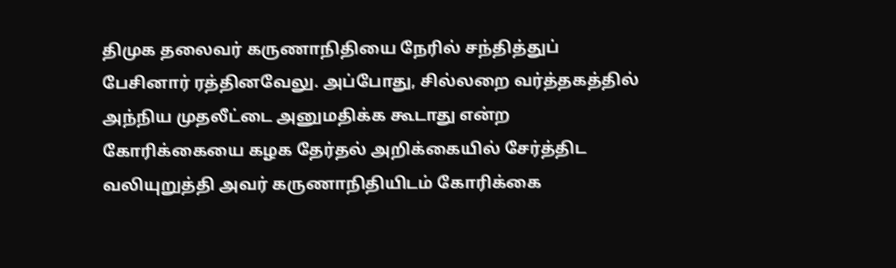திமுக தலைவர் கருணாநிதியை நேரில் சந்தித்துப் பேசினார் ரத்தினவேலு. அப்போது, சில்லறை வர்த்தகத்தில் அந்நிய முதலீட்டை அனுமதிக்க கூடாது என்ற கோரிக்கையை கழக தேர்தல் அறிக்கையில் சேர்த்திட வலியுறுத்தி அவர் கருணாநிதியிடம் கோரிக்கை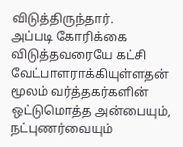விடுத்திருந்தார்.
அப்படி கோரிக்கை விடுத்தவரையே கட்சி வேட்பாளராக்கியுள்ளதன் மூலம் வர்த்தகர்களின் ஒட்டுமொத்த அன்பையும், நட்புணர்வையும்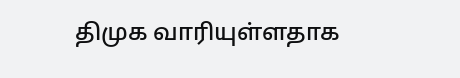திமுக வாரியுள்ளதாக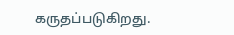கருதப்படுகிறது.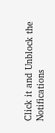Click it and Unblock the Notifications